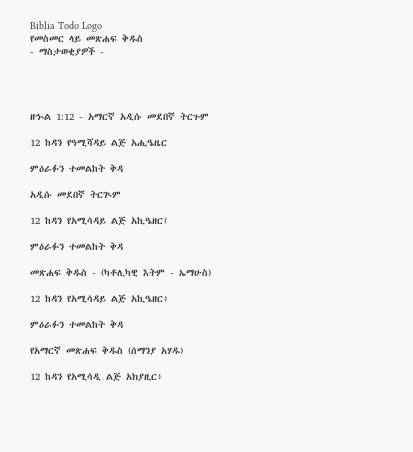Biblia Todo Logo
የመስመር ላይ መጽሐፍ ቅዱስ
- ማስታወቂያዎች -




ዘኍል 1:12 - አማርኛ አዲሱ መደበኛ ትርጉም

12 ከዳን የዓሚሻዳይ ልጅ አሒዔዜር

ምዕራፉን ተመልከት ቅዳ

አዲሱ መደበኛ ትርጒም

12 ከዳን የአሚሳዳይ ልጅ አኪዔዘር፤

ምዕራፉን ተመልከት ቅዳ

መጽሐፍ ቅዱስ - (ካቶሊካዊ እትም - ኤማሁስ)

12 ከዳን የአሚሳዳይ ልጅ አኪዔዘር፥

ምዕራፉን ተመልከት ቅዳ

የአማርኛ መጽሐፍ ቅዱስ (ሰማንያ አሃዱ)

12 ከዳን የአሚሳዲ ልጅ አክያዚር፥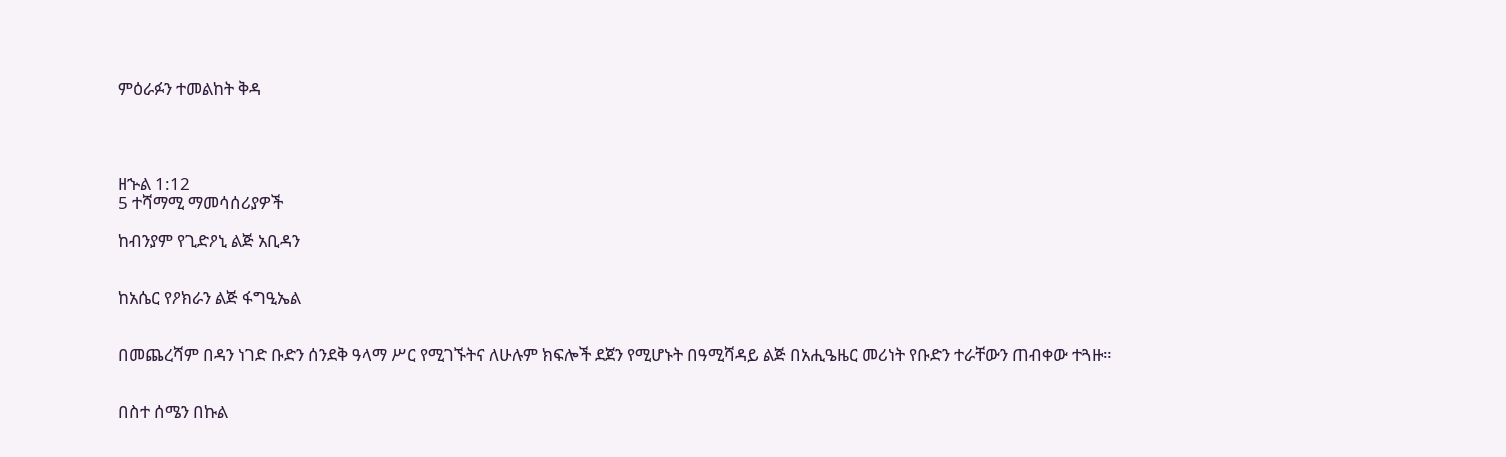ምዕራፉን ተመልከት ቅዳ




ዘኍል 1:12
5 ተሻማሚ ማመሳሰሪያዎች

ከብንያም የጊድዖኒ ልጅ አቢዳን


ከአሴር የዖክራን ልጅ ፋግዒኤል


በመጨረሻም በዳን ነገድ ቡድን ሰንደቅ ዓላማ ሥር የሚገኙትና ለሁሉም ክፍሎች ደጀን የሚሆኑት በዓሚሻዳይ ልጅ በአሒዔዜር መሪነት የቡድን ተራቸውን ጠብቀው ተጓዙ።


በስተ ሰሜን በኩል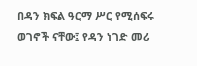በዳን ክፍል ዓርማ ሥር የሚሰፍሩ ወገኖች ናቸው፤ የዳን ነገድ መሪ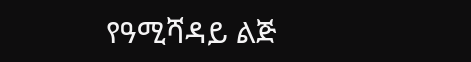የዓሚሻዳይ ልጅ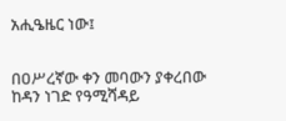አሒዔዜር ነው፤


በዐሥረኛው ቀን መባውን ያቀረበው ከዳን ነገድ የዓሚሻዳይ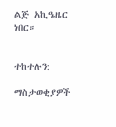ልጅ አኪዔዜር ነበር።


ተከተሉን:

ማስታወቂያዎች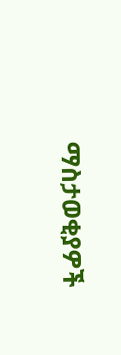ማስታወቂያዎች